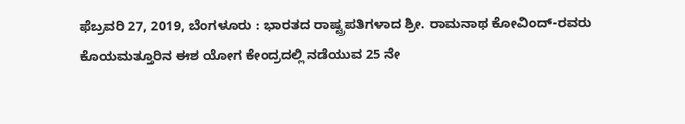ಫೆಬ್ರವರಿ 27, 2019, ಬೆಂಗಳೂರು : ಭಾರತದ ರಾಷ್ಟ್ರಪತಿಗಳಾದ ಶ್ರೀ. ರಾಮನಾಥ ಕೋವಿಂದ್-ರವರು ಕೊಯಮತ್ತೂರಿನ ಈಶ ಯೋಗ ಕೇಂದ್ರದಲ್ಲಿ ನಡೆಯುವ 25 ನೇ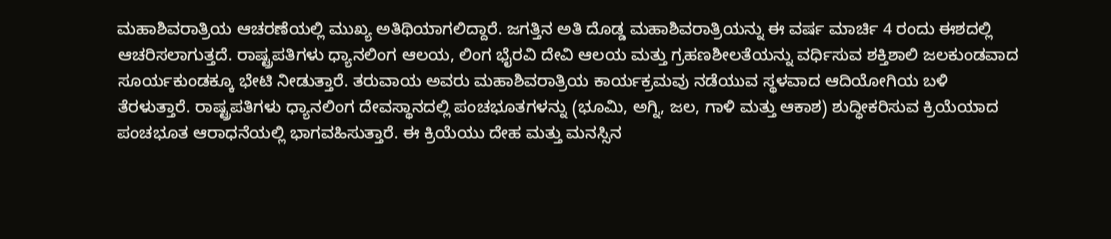ಮಹಾಶಿವರಾತ್ರಿಯ ಆಚರಣೆಯಲ್ಲಿ ಮುಖ್ಯ ಅತಿಥಿಯಾಗಲಿದ್ದಾರೆ. ಜಗತ್ತಿನ ಅತಿ ದೊಡ್ಡ ಮಹಾಶಿವರಾತ್ರಿಯನ್ನು ಈ ವರ್ಷ ಮಾರ್ಚಿ 4 ರಂದು ಈಶದಲ್ಲಿ ಆಚರಿಸಲಾಗುತ್ತದೆ. ರಾಷ್ಟ್ರಪತಿಗಳು ಧ್ಯಾನಲಿಂಗ ಆಲಯ, ಲಿಂಗ ಭೈರವಿ ದೇವಿ ಆಲಯ ಮತ್ತು ಗ್ರಹಣಶೀಲತೆಯನ್ನು ವರ್ಧಿಸುವ ಶಕ್ತಿಶಾಲಿ ಜಲಕುಂಡವಾದ ಸೂರ್ಯಕುಂಡಕ್ಕೂ ಭೇಟಿ ನೀಡುತ್ತಾರೆ. ತರುವಾಯ ಅವರು ಮಹಾಶಿವರಾತ್ರಿಯ ಕಾರ್ಯಕ್ರಮವು ನಡೆಯುವ ಸ್ಥಳವಾದ ಆದಿಯೋಗಿಯ ಬಳಿ ತೆರಳುತ್ತಾರೆ. ರಾಷ್ಟ್ರಪತಿಗಳು ಧ್ಯಾನಲಿಂಗ ದೇವಸ್ಥಾನದಲ್ಲಿ ಪಂಚಭೂತಗಳನ್ನು (ಭೂಮಿ, ಅಗ್ನಿ, ಜಲ, ಗಾಳಿ ಮತ್ತು ಆಕಾಶ) ಶುದ್ಧೀಕರಿಸುವ ಕ್ರಿಯೆಯಾದ ಪಂಚಭೂತ ಆರಾಧನೆಯಲ್ಲಿ ಭಾಗವಹಿಸುತ್ತಾರೆ. ಈ ಕ್ರಿಯೆಯು ದೇಹ ಮತ್ತು ಮನಸ್ಸಿನ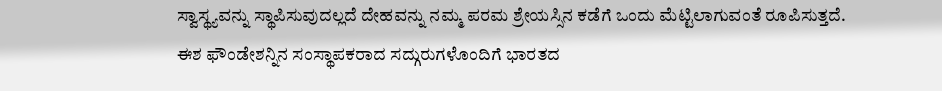ಸ್ವಾಸ್ಥ್ಯವನ್ನು ಸ್ಥಾಪಿಸುವುದಲ್ಲದೆ ದೇಹವನ್ನು ನಮ್ಮ ಪರಮ ಶ್ರೇಯಸ್ಸಿನ ಕಡೆಗೆ ಒಂದು ಮೆಟ್ಟಿಲಾಗುವಂತೆ ರೂಪಿಸುತ್ತದೆ.
ಈಶ ಫೌಂಡೇಶನ್ನಿನ ಸಂಸ್ಥಾಪಕರಾದ ಸದ್ಗುರುಗಳೊಂದಿಗೆ ಭಾರತದ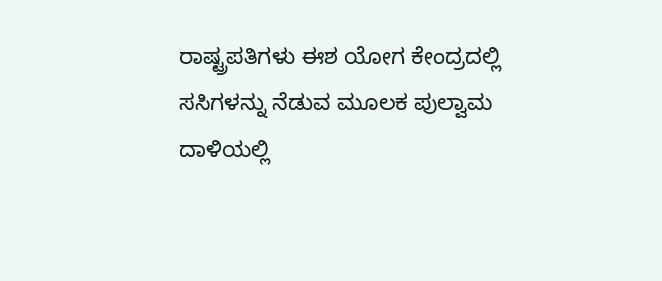ರಾಷ್ಟ್ರಪತಿಗಳು ಈಶ ಯೋಗ ಕೇಂದ್ರದಲ್ಲಿ ಸಸಿಗಳನ್ನು ನೆಡುವ ಮೂಲಕ ಪುಲ್ವಾಮ ದಾಳಿಯಲ್ಲಿ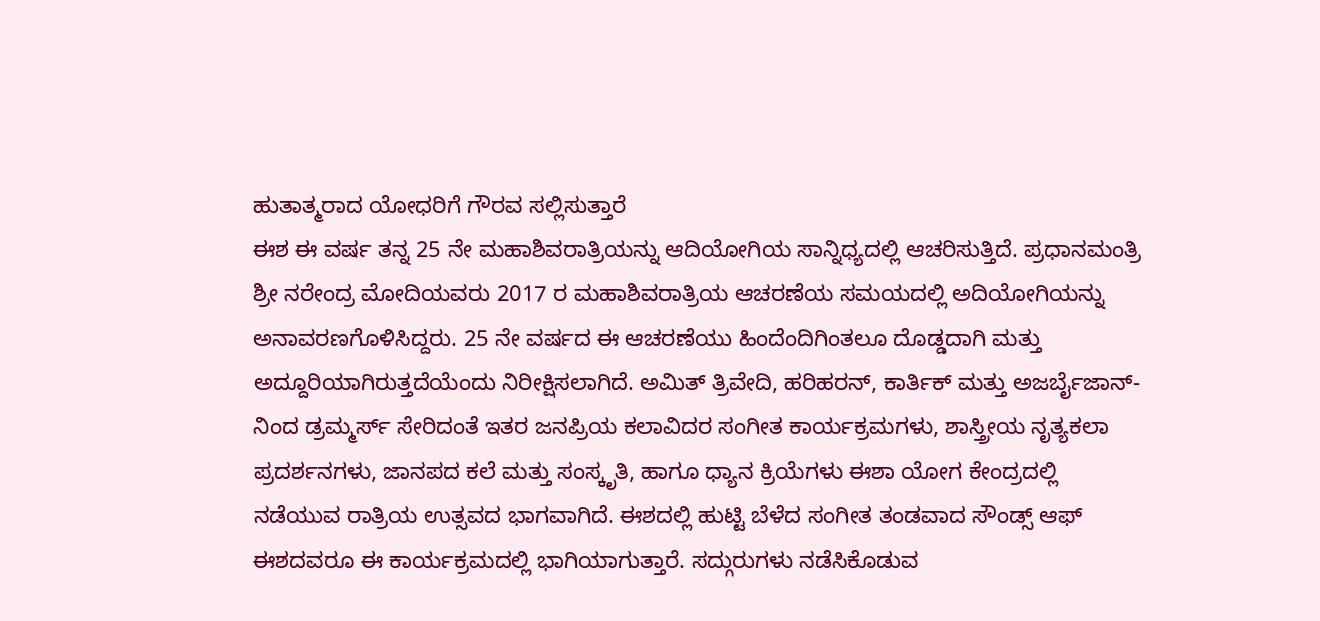ಹುತಾತ್ಮರಾದ ಯೋಧರಿಗೆ ಗೌರವ ಸಲ್ಲಿಸುತ್ತಾರೆ
ಈಶ ಈ ವರ್ಷ ತನ್ನ 25 ನೇ ಮಹಾಶಿವರಾತ್ರಿಯನ್ನು ಆದಿಯೋಗಿಯ ಸಾನ್ನಿಧ್ಯದಲ್ಲಿ ಆಚರಿಸುತ್ತಿದೆ. ಪ್ರಧಾನಮಂತ್ರಿ ಶ್ರೀ ನರೇಂದ್ರ ಮೋದಿಯವರು 2017 ರ ಮಹಾಶಿವರಾತ್ರಿಯ ಆಚರಣೆಯ ಸಮಯದಲ್ಲಿ ಅದಿಯೋಗಿಯನ್ನು ಅನಾವರಣಗೊಳಿಸಿದ್ದರು. 25 ನೇ ವರ್ಷದ ಈ ಆಚರಣೆಯು ಹಿಂದೆಂದಿಗಿಂತಲೂ ದೊಡ್ಡದಾಗಿ ಮತ್ತು ಅದ್ದೂರಿಯಾಗಿರುತ್ತದೆಯೆಂದು ನಿರೀಕ್ಷಿಸಲಾಗಿದೆ. ಅಮಿತ್ ತ್ರಿವೇದಿ, ಹರಿಹರನ್, ಕಾರ್ತಿಕ್ ಮತ್ತು ಅಜರ್ಬೈಜಾನ್-ನಿಂದ ಡ್ರಮ್ಮರ್ಸ್ ಸೇರಿದಂತೆ ಇತರ ಜನಪ್ರಿಯ ಕಲಾವಿದರ ಸಂಗೀತ ಕಾರ್ಯಕ್ರಮಗಳು, ಶಾಸ್ತ್ರೀಯ ನೃತ್ಯಕಲಾ ಪ್ರದರ್ಶನಗಳು, ಜಾನಪದ ಕಲೆ ಮತ್ತು ಸಂಸ್ಕೃತಿ, ಹಾಗೂ ಧ್ಯಾನ ಕ್ರಿಯೆಗಳು ಈಶಾ ಯೋಗ ಕೇಂದ್ರದಲ್ಲಿ ನಡೆಯುವ ರಾತ್ರಿಯ ಉತ್ಸವದ ಭಾಗವಾಗಿದೆ. ಈಶದಲ್ಲಿ ಹುಟ್ಟಿ ಬೆಳೆದ ಸಂಗೀತ ತಂಡವಾದ ಸೌಂಡ್ಸ್ ಆಫ್ ಈಶದವರೂ ಈ ಕಾರ್ಯಕ್ರಮದಲ್ಲಿ ಭಾಗಿಯಾಗುತ್ತಾರೆ. ಸದ್ಗುರುಗಳು ನಡೆಸಿಕೊಡುವ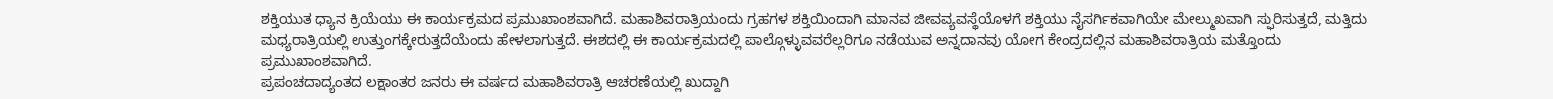ಶಕ್ತಿಯುತ ಧ್ಯಾನ ಕ್ರಿಯೆಯು ಈ ಕಾರ್ಯಕ್ರಮದ ಪ್ರಮುಖಾಂಶವಾಗಿದೆ. ಮಹಾಶಿವರಾತ್ರಿಯಂದು ಗ್ರಹಗಳ ಶಕ್ತಿಯಿಂದಾಗಿ ಮಾನವ ಜೀವವ್ಯವಸ್ಥೆಯೊಳಗೆ ಶಕ್ತಿಯು ನೈಸರ್ಗಿಕವಾಗಿಯೇ ಮೇಲ್ಮುಖವಾಗಿ ಸ್ಫುರಿಸುತ್ತದೆ, ಮತ್ತಿದು ಮಧ್ಯರಾತ್ರಿಯಲ್ಲಿ ಉತ್ತುಂಗಕ್ಕೇರುತ್ತದೆಯೆಂದು ಹೇಳಲಾಗುತ್ತದೆ. ಈಶದಲ್ಲಿ ಈ ಕಾರ್ಯಕ್ರಮದಲ್ಲಿ ಪಾಲ್ಗೊಳ್ಳುವವರೆಲ್ಲರಿಗೂ ನಡೆಯುವ ಅನ್ನದಾನವು ಯೋಗ ಕೇಂದ್ರದಲ್ಲಿನ ಮಹಾಶಿವರಾತ್ರಿಯ ಮತ್ತೊಂದು ಪ್ರಮುಖಾಂಶವಾಗಿದೆ.
ಪ್ರಪಂಚದಾದ್ಯಂತದ ಲಕ್ಷಾಂತರ ಜನರು ಈ ವರ್ಷದ ಮಹಾಶಿವರಾತ್ರಿ ಆಚರಣೆಯಲ್ಲಿ ಖುದ್ದಾಗಿ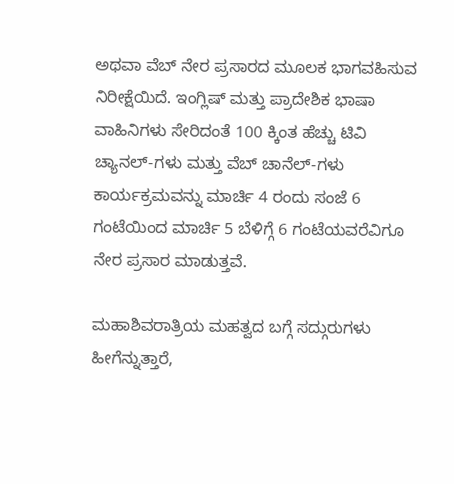ಅಥವಾ ವೆಬ್ ನೇರ ಪ್ರಸಾರದ ಮೂಲಕ ಭಾಗವಹಿಸುವ ನಿರೀಕ್ಷೆಯಿದೆ. ಇಂಗ್ಲಿಷ್ ಮತ್ತು ಪ್ರಾದೇಶಿಕ ಭಾಷಾ ವಾಹಿನಿಗಳು ಸೇರಿದಂತೆ 100 ಕ್ಕಿಂತ ಹೆಚ್ಚು ಟಿವಿ ಚ್ಯಾನಲ್-ಗಳು ಮತ್ತು ವೆಬ್ ಚಾನೆಲ್-ಗಳು ಕಾರ್ಯಕ್ರಮವನ್ನು ಮಾರ್ಚಿ 4 ರಂದು ಸಂಜೆ 6 ಗಂಟೆಯಿಂದ ಮಾರ್ಚಿ 5 ಬೆಳಿಗ್ಗೆ 6 ಗಂಟೆಯವರೆವಿಗೂ ನೇರ ಪ್ರಸಾರ ಮಾಡುತ್ತವೆ.

ಮಹಾಶಿವರಾತ್ರಿಯ ಮಹತ್ವದ ಬಗ್ಗೆ ಸದ್ಗುರುಗಳು ಹೀಗೆನ್ನುತ್ತಾರೆ,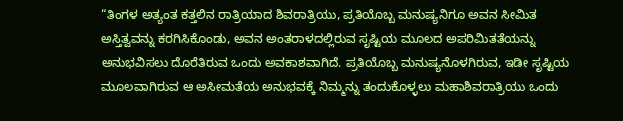“ತಿಂಗಳ ಅತ್ಯಂತ ಕತ್ತಲಿನ ರಾತ್ರಿಯಾದ ಶಿವರಾತ್ರಿಯು, ಪ್ರತಿಯೊಬ್ಬ ಮನುಷ್ಯನಿಗೂ ಅವನ ಸೀಮಿತ ಅಸ್ತಿತ್ವವನ್ನು ಕರಗಿಸಿಕೊಂಡು, ಅವನ ಅಂತರಾಳದಲ್ಲಿರುವ ಸೃಷ್ಟಿಯ ಮೂಲದ ಅಪರಿಮಿತತೆಯನ್ನು ಅನುಭವಿಸಲು ದೊರೆತಿರುವ ಒಂದು ಅವಕಾಶವಾಗಿದೆ. ಪ್ರತಿಯೊಬ್ಬ ಮನುಷ್ಯನೊಳಗಿರುವ, ಇಡೀ ಸೃಷ್ಟಿಯ ಮೂಲವಾಗಿರುವ ಆ ಅಸೀಮತೆಯ ಅನುಭವಕ್ಕೆ ನಿಮ್ಮನ್ನು ತಂದುಕೊಳ್ಳಲು ಮಹಾಶಿವರಾತ್ರಿಯು ಒಂದು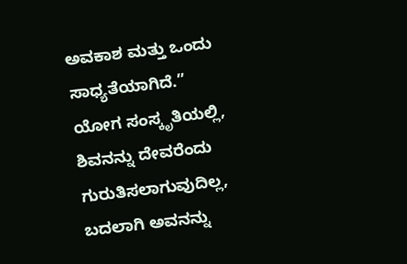ಅವಕಾಶ ಮತ್ತು ಒಂದು ಸಾಧ್ಯತೆಯಾಗಿದೆ.”
ಯೋಗ ಸಂಸ್ಕೃತಿಯಲ್ಲಿ, ಶಿವನನ್ನು ದೇವರೆಂದು ಗುರುತಿಸಲಾಗುವುದಿಲ್ಲ, ಬದಲಾಗಿ ಅವನನ್ನು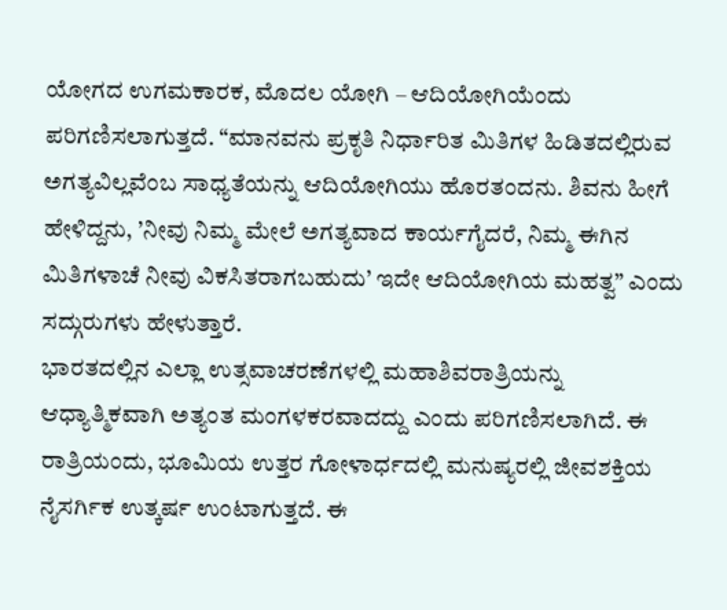ಯೋಗದ ಉಗಮಕಾರಕ, ಮೊದಲ ಯೋಗಿ – ಆದಿಯೋಗಿಯೆಂದು ಪರಿಗಣಿಸಲಾಗುತ್ತದೆ. “ಮಾನವನು ಪ್ರಕೃತಿ ನಿರ್ಧಾರಿತ ಮಿತಿಗಳ ಹಿಡಿತದಲ್ಲಿರುವ ಅಗತ್ಯವಿಲ್ಲವೆಂಬ ಸಾಧ್ಯತೆಯನ್ನು ಆದಿಯೋಗಿಯು ಹೊರತಂದನು. ಶಿವನು ಹೀಗೆ ಹೇಳಿದ್ದನು, ’ನೀವು ನಿಮ್ಮ ಮೇಲೆ ಅಗತ್ಯವಾದ ಕಾರ್ಯಗೈದರೆ, ನಿಮ್ಮ ಈಗಿನ ಮಿತಿಗಳಾಚೆ ನೀವು ವಿಕಸಿತರಾಗಬಹುದು’ ಇದೇ ಆದಿಯೋಗಿಯ ಮಹತ್ವ” ಎಂದು ಸದ್ಗುರುಗಳು ಹೇಳುತ್ತಾರೆ.
ಭಾರತದಲ್ಲಿನ ಎಲ್ಲಾ ಉತ್ಸವಾಚರಣೆಗಳಲ್ಲಿ ಮಹಾಶಿವರಾತ್ರಿಯನ್ನು ಆಧ್ಯಾತ್ಮಿಕವಾಗಿ ಅತ್ಯಂತ ಮಂಗಳಕರವಾದದ್ದು ಎಂದು ಪರಿಗಣಿಸಲಾಗಿದೆ. ಈ ರಾತ್ರಿಯಂದು, ಭೂಮಿಯ ಉತ್ತರ ಗೋಳಾರ್ಧದಲ್ಲಿ ಮನುಷ್ಯರಲ್ಲಿ ಜೀವಶಕ್ತಿಯ ನೈಸರ್ಗಿಕ ಉತ್ಕರ್ಷ ಉಂಟಾಗುತ್ತದೆ. ಈ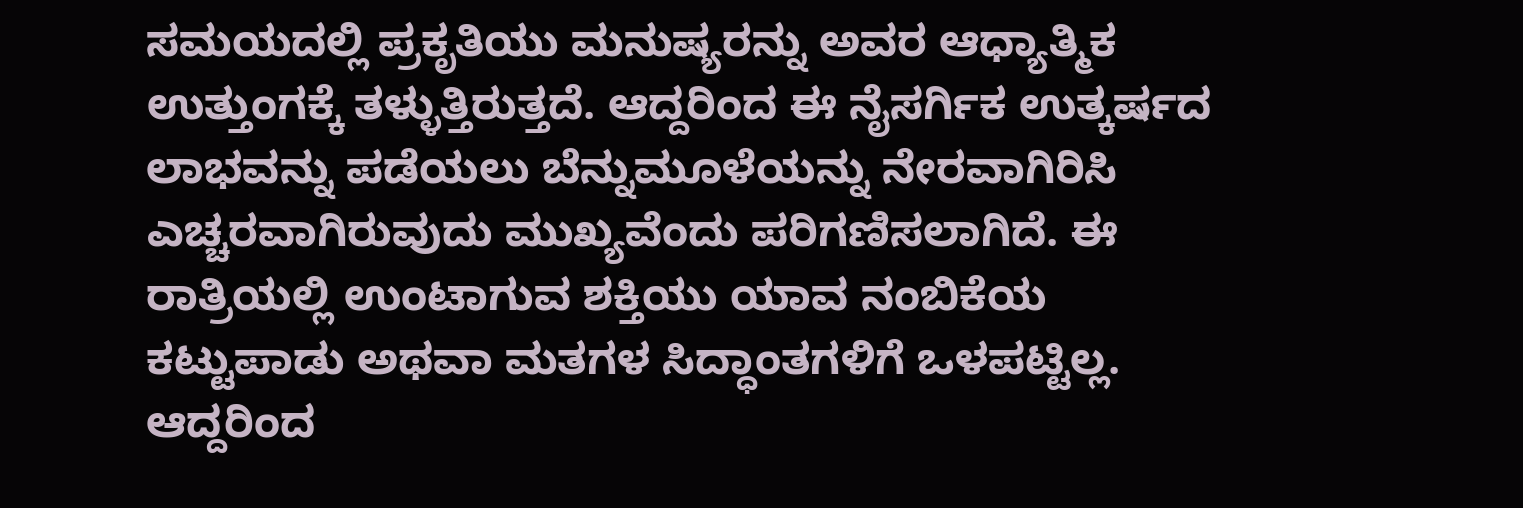ಸಮಯದಲ್ಲಿ ಪ್ರಕೃತಿಯು ಮನುಷ್ಯರನ್ನು ಅವರ ಆಧ್ಯಾತ್ಮಿಕ ಉತ್ತುಂಗಕ್ಕೆ ತಳ್ಳುತ್ತಿರುತ್ತದೆ. ಆದ್ದರಿಂದ ಈ ನೈಸರ್ಗಿಕ ಉತ್ಕರ್ಷದ ಲಾಭವನ್ನು ಪಡೆಯಲು ಬೆನ್ನುಮೂಳೆಯನ್ನು ನೇರವಾಗಿರಿಸಿ ಎಚ್ಚರವಾಗಿರುವುದು ಮುಖ್ಯವೆಂದು ಪರಿಗಣಿಸಲಾಗಿದೆ. ಈ ರಾತ್ರಿಯಲ್ಲಿ ಉಂಟಾಗುವ ಶಕ್ತಿಯು ಯಾವ ನಂಬಿಕೆಯ ಕಟ್ಟುಪಾಡು ಅಥವಾ ಮತಗಳ ಸಿದ್ಧಾಂತಗಳಿಗೆ ಒಳಪಟ್ಟಿಲ್ಲ. ಆದ್ದರಿಂದ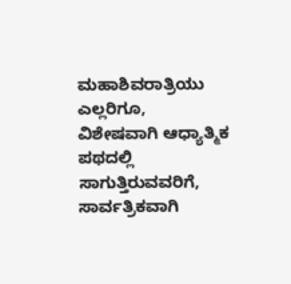ಮಹಾಶಿವರಾತ್ರಿಯು ಎಲ್ಲರಿಗೂ, ವಿಶೇಷವಾಗಿ ಆಧ್ಯಾತ್ಮಿಕ ಪಥದಲ್ಲಿ ಸಾಗುತ್ತಿರುವವರಿಗೆ, ಸಾರ್ವತ್ರಿಕವಾಗಿ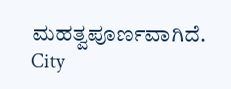ಮಹತ್ವಪೂರ್ಣವಾಗಿದೆ.
City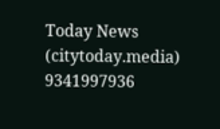Today News
(citytoday.media)
9341997936